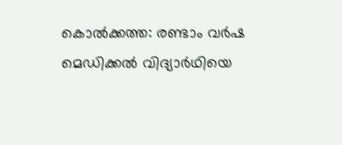കൊല്‍ക്കത്ത: രണ്ടാം വര്‍ഷ മെഡിക്കല്‍ വിദ്യാര്‍ഥിയെ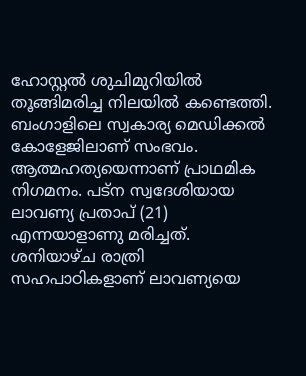ഹോസ്റ്റല്‍ ശുചിമുറിയില്‍ തൂങ്ങിമരിച്ച നിലയില്‍ കണ്ടെത്തി. ബംഗാളിലെ സ്വകാര്യ മെഡിക്കല്‍ കോളേജിലാണ് സംഭവം. ആത്മഹത്യയെന്നാണ് പ്രാഥമിക നിഗമനം. പട്ന സ്വദേശിയായ ലാവണ്യ പ്രതാപ് (21) എന്നയാളാണു മരിച്ചത്. ശനിയാഴ്ച രാത്രി സഹപാഠികളാണ് ലാവണ്യയെ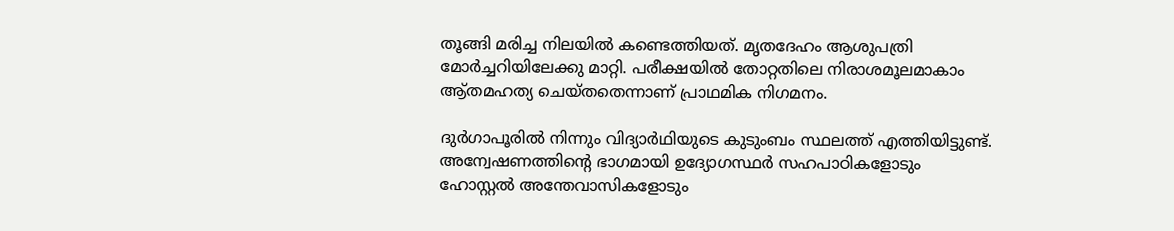തൂങ്ങി മരിച്ച നിലയില്‍ കണ്ടെത്തിയത്. മൃതദേഹം ആശുപത്രി മോര്‍ച്ചറിയിലേക്കു മാറ്റി. പരീക്ഷയില്‍ തോറ്റതിലെ നിരാശമൂലമാകാം ആ്തമഹത്യ ചെയ്തതെന്നാണ് പ്രാഥമിക നിഗമനം.

ദുര്‍ഗാപൂരില്‍ നിന്നും വിദ്യാര്‍ഥിയുടെ കുടുംബം സ്ഥലത്ത് എത്തിയിട്ടുണ്ട്. അന്വേഷണത്തിന്റെ ഭാഗമായി ഉദ്യോഗസ്ഥര്‍ സഹപാഠികളോടും ഹോസ്റ്റല്‍ അന്തേവാസികളോടും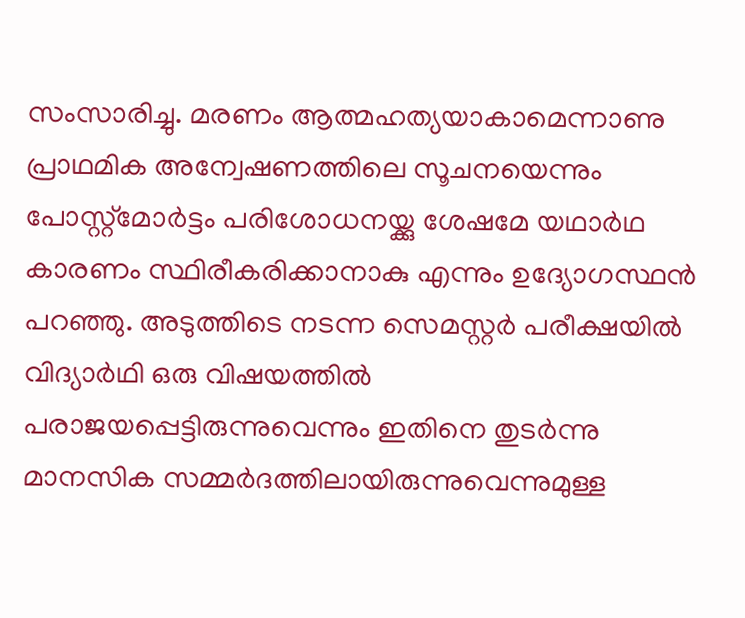സംസാരിച്ചു. മരണം ആത്മഹത്യയാകാമെന്നാണു പ്രാഥമിക അന്വേഷണത്തിലെ സൂചനയെന്നും പോസ്റ്റ്മോര്‍ട്ടം പരിശോധനയ്ക്കു ശേഷമേ യഥാര്‍ഥ കാരണം സ്ഥിരീകരിക്കാനാകു എന്നും ഉദ്യോഗസ്ഥന്‍ പറഞ്ഞു. അടുത്തിടെ നടന്ന സെമസ്റ്റര്‍ പരീക്ഷയില്‍ വിദ്യാര്‍ഥി ഒരു വിഷയത്തില്‍ പരാജയപ്പെട്ടിരുന്നുവെന്നും ഇതിനെ തുടര്‍ന്നു മാനസിക സമ്മര്‍ദത്തിലായിരുന്നുവെന്നുമുള്ള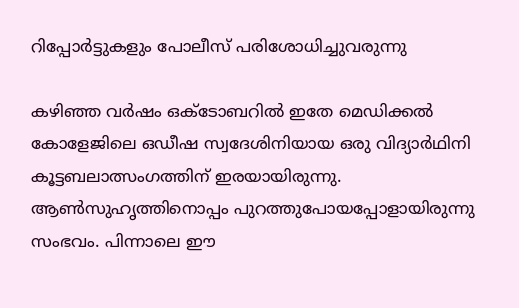റിപ്പോര്‍ട്ടുകളും പോലീസ് പരിശോധിച്ചുവരുന്നു

കഴിഞ്ഞ വര്‍ഷം ഒക്ടോബറില്‍ ഇതേ മെഡിക്കല്‍ കോളേജിലെ ഒഡീഷ സ്വദേശിനിയായ ഒരു വിദ്യാര്‍ഥിനി കൂട്ടബലാത്സംഗത്തിന് ഇരയായിരുന്നു. ആണ്‍സുഹൃത്തിനൊപ്പം പുറത്തുപോയപ്പോളായിരുന്നു സംഭവം. പിന്നാലെ ഈ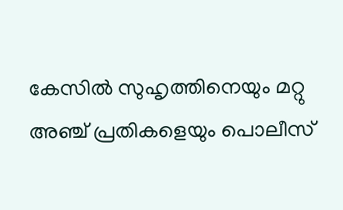കേസില്‍ സുഹൃത്തിനെയും മറ്റു അഞ്ച് പ്രതികളെയും പൊലീസ്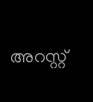അറസ്റ്റ്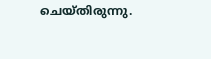ചെയ്തിരുന്നു.